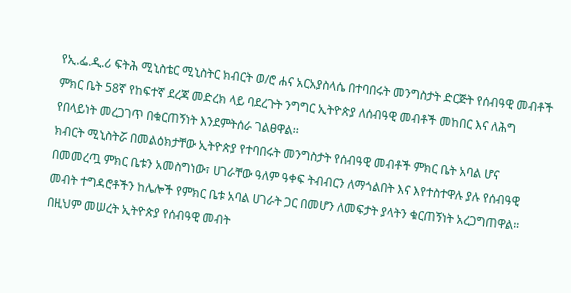የኢ.ፌ.ዲ.ሪ ፍትሕ ሚኒስቴር ሚኒስትር ክብርት ወ/ሮ ሐና አርአያስላሴ በተባበሩት መንግስታት ድርጅት የሰብዓዊ መብቶች ምክር ቤት 58ኛ የከፍተኛ ደረጃ መድረክ ላይ ባደረጉት ንግግር ኢትዮጵያ ለሰብዓዊ መብቶች መከበር እና ለሕግ የበላይነት መረጋገጥ በቁርጠኝነት እንደምትሰራ ገልፀዋል፡፡
ክብርት ሚኒስትሯ በመልዕክታቸው ኢትዮጵያ የተባበሩት መንግስታት የሰብዓዊ መብቶች ምክር ቤት አባል ሆና በመመረጧ ምክር ቤቱን አመስግነው፣ ሀገራቸው ዓለም ዓቀፍ ትብብርን ለማጎልበት እና እየተስተዋሉ ያሉ የሰብዓዊ መብት ተግዳሮቶችን ከሌሎች የምክር ቤቱ አባል ሀገራት ጋር በመሆን ለመፍታት ያላትን ቁርጠኝነት አረጋግጠዋል። በዚህም መሠረት ኢትዮጵያ የሰብዓዊ መብት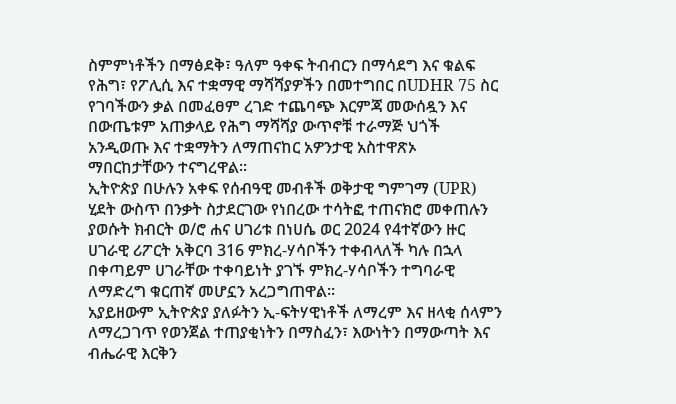ስምምነቶችን በማፅደቅ፣ ዓለም ዓቀፍ ትብብርን በማሳደግ እና ቁልፍ የሕግ፣ የፖሊሲ እና ተቋማዊ ማሻሻያዎችን በመተግበር በUDHR 75 ስር የገባችውን ቃል በመፈፀም ረገድ ተጨባጭ እርምጃ መውሰዷን እና በውጤቱም አጠቃላይ የሕግ ማሻሻያ ውጥኖቹ ተራማጅ ህጎች አንዲወጡ እና ተቋማትን ለማጠናከር አዎንታዊ አስተዋጽኦ ማበርከታቸውን ተናግረዋል።
ኢትዮጵያ በሁሉን አቀፍ የሰብዓዊ መብቶች ወቅታዊ ግምገማ (UPR) ሂደት ውስጥ በንቃት ስታደርገው የነበረው ተሳትፎ ተጠናክሮ መቀጠሉን ያወሱት ክብርት ወ/ሮ ሐና ሀገሪቱ በነሀሴ ወር 2024 የ4ተኛውን ዙር ሀገራዊ ሪፖርት አቅርባ 316 ምክረ-ሃሳቦችን ተቀብላለች ካሉ በኋላ በቀጣይም ሀገራቸው ተቀባይነት ያገኙ ምክረ-ሃሳቦችን ተግባራዊ ለማድረግ ቁርጠኛ መሆኗን አረጋግጠዋል።
አያይዘውም ኢትዮጵያ ያለፉትን ኢ-ፍትሃዊነቶች ለማረም እና ዘላቂ ሰላምን ለማረጋገጥ የወንጀል ተጠያቂነትን በማስፈን፣ እውነትን በማውጣት እና ብሔራዊ እርቅን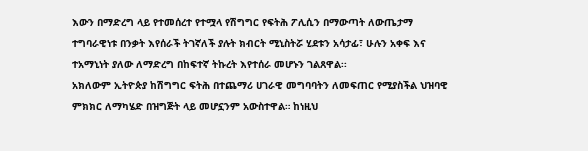እውን በማድረግ ላይ የተመሰረተ የተሟላ የሽግግር የፍትሕ ፖሊሲን በማውጣት ለውጤታማ ተግባራዊነቱ በንቃት እየሰራች ትገኛለች ያሉት ክብርት ሚኒስትሯ ሂደቱን አሳታፊ፣ ሁሉን አቀፍ እና ተአማኒነት ያለው ለማድረግ በከፍተኛ ትኩረት እየተሰራ መሆኑን ገልጸዋል፡፡
አክለውም ኢትዮጵያ ከሽግግር ፍትሕ በተጨማሪ ሀገራዊ መግባባትን ለመፍጠር የሚያስችል ህዝባዊ ምክክር ለማካሄድ በዝግጅት ላይ መሆኗንም አውስተዋል። ከነዚህ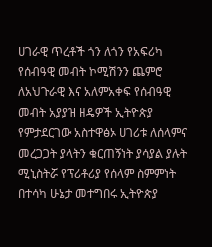ሀገራዊ ጥረቶች ጎን ለጎን የአፍሪካ የሰብዓዊ መብት ኮሚሽንን ጨምሮ ለአህጉራዊ እና አለምአቀፍ የሰብዓዊ መብት አያያዝ ዘዴዎች ኢትዮጵያ የምታደርገው አስተዋፅኦ ሀገሪቱ ለሰላምና መረጋጋት ያላትን ቁርጠኝነት ያሳያል ያሉት ሚኒስትሯ የፕሪቶሪያ የሰላም ስምምነት በተሳካ ሁኔታ መተግበሩ ኢትዮጵያ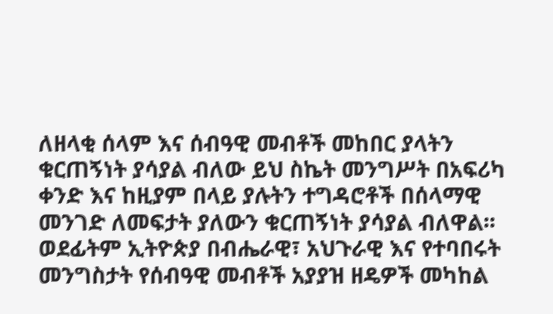ለዘላቂ ሰላም እና ሰብዓዊ መብቶች መከበር ያላትን ቁርጠኝነት ያሳያል ብለው ይህ ስኬት መንግሥት በአፍሪካ ቀንድ እና ከዚያም በላይ ያሉትን ተግዳሮቶች በሰላማዊ መንገድ ለመፍታት ያለውን ቁርጠኝነት ያሳያል ብለዋል፡፡
ወደፊትም ኢትዮጵያ በብሔራዊ፣ አህጉራዊ እና የተባበሩት መንግስታት የሰብዓዊ መብቶች አያያዝ ዘዴዎች መካከል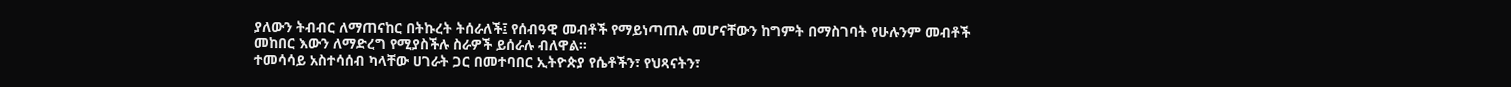ያለውን ትብብር ለማጠናከር በትኩረት ትሰራለች፤ የሰብዓዊ መብቶች የማይነጣጠሉ መሆናቸውን ከግምት በማስገባት የሁሉንም መብቶች መከበር እውን ለማድረግ የሚያስችሉ ስራዎች ይሰራሉ ብለዋል፡፡
ተመሳሳይ አስተሳሰብ ካላቸው ሀገራት ጋር በመተባበር ኢትዮጵያ የሴቶችን፣ የህጻናትን፣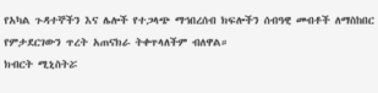የአካል ጉዳተኞችን እና ሌሎች የተጋላጭ ማኅበረሰብ ክፍሎችን ሰብዓዊ መብቶች ለማስከበር የምታደርገውን ጥረት አጠናክራ ትቀጥላለችም ብለዋል።
ክብርት ሚኒስትሯ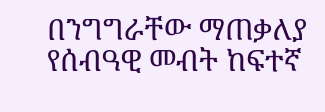በንግግራቸው ማጠቃለያ የሰብዓዊ መብት ከፍተኛ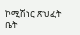ኮሚሽነር ጽህፈት ቤት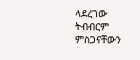ላደረገው ትብብርም ምስጋናቸውን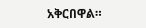አቅርበዋል።